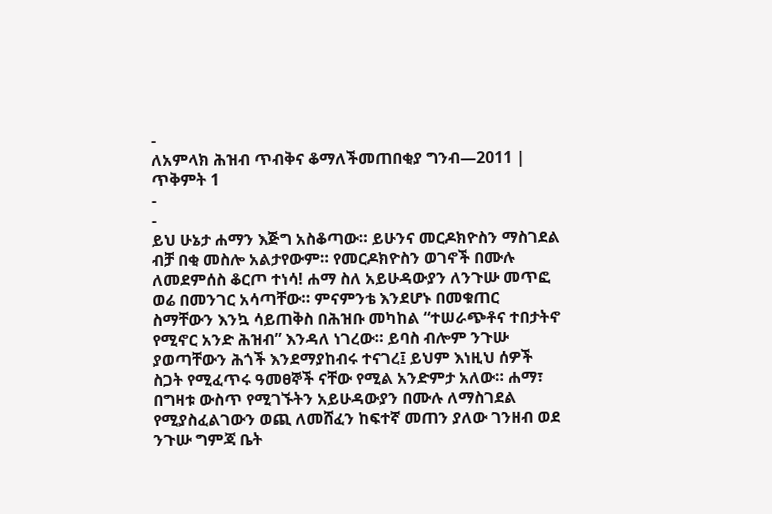-
ለአምላክ ሕዝብ ጥብቅና ቆማለችመጠበቂያ ግንብ—2011 | ጥቅምት 1
-
-
ይህ ሁኔታ ሐማን እጅግ አስቆጣው። ይሁንና መርዶክዮስን ማስገደል ብቻ በቂ መስሎ አልታየውም። የመርዶክዮስን ወገኖች በሙሉ ለመደምሰስ ቆርጦ ተነሳ! ሐማ ስለ አይሁዳውያን ለንጉሡ መጥፎ ወሬ በመንገር አሳጣቸው። ምናምንቴ እንደሆኑ በመቁጠር ስማቸውን እንኳ ሳይጠቅስ በሕዝቡ መካከል “ተሠራጭቶና ተበታትኖ የሚኖር አንድ ሕዝብ” እንዳለ ነገረው። ይባስ ብሎም ንጉሡ ያወጣቸውን ሕጎች እንደማያከብሩ ተናገረ፤ ይህም እነዚህ ሰዎች ስጋት የሚፈጥሩ ዓመፀኞች ናቸው የሚል አንድምታ አለው። ሐማ፣ በግዛቱ ውስጥ የሚገኙትን አይሁዳውያን በሙሉ ለማስገደል የሚያስፈልገውን ወጪ ለመሸፈን ከፍተኛ መጠን ያለው ገንዘብ ወደ ንጉሡ ግምጃ ቤት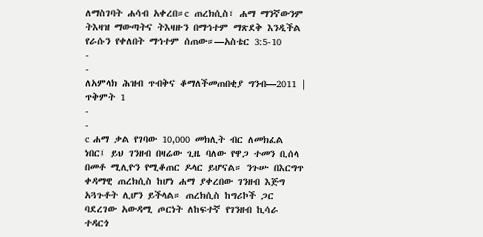ለማስገባት ሐሳብ አቀረበ።c ጠረክሲስ፣ ሐማ ማንኛውንም ትእዛዝ ማውጣትና ትእዛዙን በማኅተም ማጽደቅ እንዲችል የራሱን የቀለበት ማኅተም ሰጠው።—አስቴር 3:5-10
-
-
ለአምላክ ሕዝብ ጥብቅና ቆማለችመጠበቂያ ግንብ—2011 | ጥቅምት 1
-
-
c ሐማ ቃል የገባው 10,000 መክሊት ብር ለመክፈል ነበር፤ ይህ ገንዘብ በዛሬው ጊዜ ባለው የዋጋ ተመን ቢሰላ በመቶ ሚሊዮን የሚቆጠር ዶላር ይሆናል። ንጉሡ በእርግጥ ቀዳማዊ ጠረክሲስ ከሆነ ሐማ ያቀረበው ገንዘብ እጅግ አጓጉቶት ሊሆን ይችላል። ጠረክሲስ ከግሪኮች ጋር ባደረገው አውዳሚ ጦርነት ለከፍተኛ የገንዘብ ኪሳራ ተዳርጎ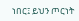ነበር፤ ይህን ጦርነት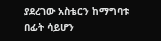ያደረገው አስቴርን ከማግባቱ በፊት ሳይሆን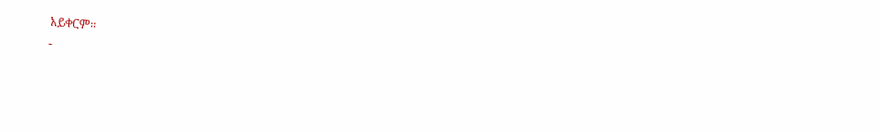አይቀርም።
-